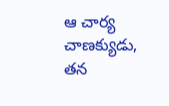ఆ చార్య చాణక్యుడు, తన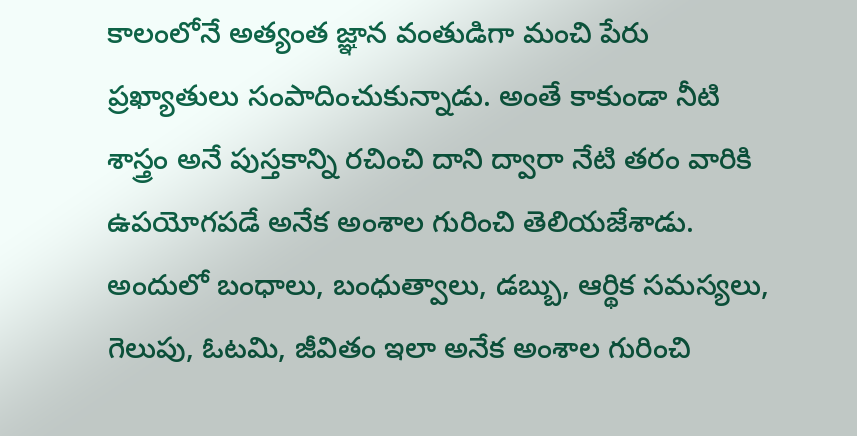కాలంలోనే అత్యంత జ్ఞాన వంతుడిగా మంచి పేరు ప్రఖ్యాతులు సంపాదించుకున్నాడు. అంతే కాకుండా నీటి శాస్త్రం అనే పుస్తకాన్ని రచించి దాని ద్వారా నేటి తరం వారికి ఉపయోగపడే అనేక అంశాల గురించి తెలియజేశాడు. అందులో బంధాలు, బంధుత్వాలు, డబ్బు, ఆర్థిక సమస్యలు, గెలుపు, ఓటమి, జీవితం ఇలా అనేక అంశాల గురించి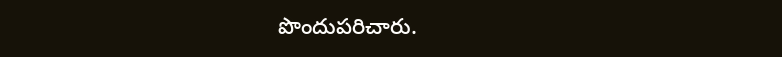పొందుపరిచారు.